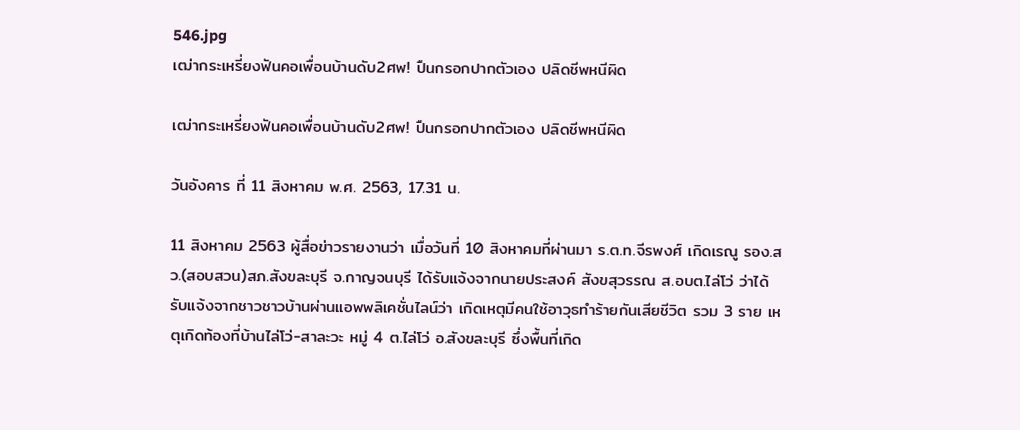546.jpg
เฒ่ากระเหรี่ยงฟันคอเพื่อนบ้านดับ2ศพ! ปืนกรอกปากตัวเอง ปลิดชีพหนีผิด

เฒ่ากระเหรี่ยงฟันคอเพื่อนบ้านดับ2ศพ! ปืนกรอกปากตัวเอง ปลิดชีพหนีผิด

วันอังคาร ที่ 11 สิงหาคม พ.ศ. 2563, 17.31 น.

11 สิงหาคม 2563 ผู้สื่อข่าวรายงานว่า เมื่อวันที่ 10 สิงหาคมที่ผ่านมา ร.ต.ท.จีรพงศ์ เกิดเรณู รอง.สว.(สอบสวน)สภ.สังขละบุรี จ.กาญจนบุรี ได้รับแจ้งจากนายประสงค์ สังขสุวรรณ ส.อบต.ไล่โว่ ว่าได้รับแจ้งจากชาวชาวบ้านผ่านแอพพลิเคชั่นไลน์ว่า เกิดเหตุมีคนใช้อาวุธทำร้ายกันเสียชีวิต รวม 3 ราย เหตุเกิดท้องที่บ้านไล่โว่-สาละวะ หมู่ 4 ต.ไล่โว่ อ.สังขละบุรี ซึ่งพื้นที่เกิด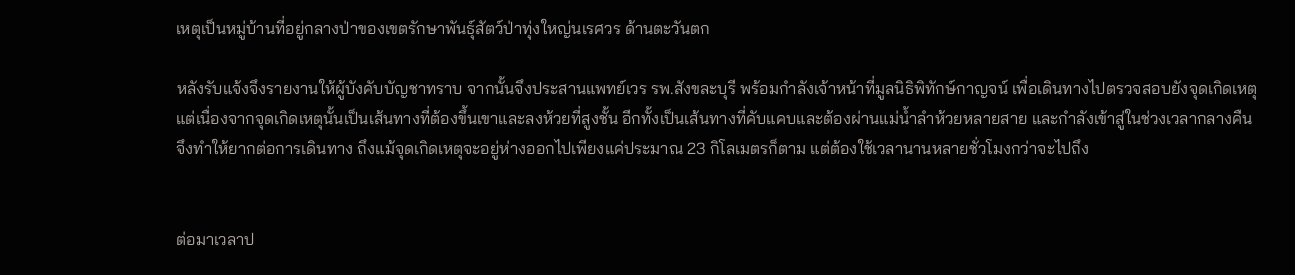เหตุเป็นหมู่บ้านที่อยู่กลางป่าของเขตรักษาพันธุ์สัตว์ป่าทุ่งใหญ่นเรศวร ด้านตะวันตก

หลังรับแจ้งจึงรายงานให้ผู้บังคับบัญชาทราบ จากนั้นจึงประสานแพทย์เวร รพ.สังขละบุรี พร้อมกำลังเจ้าหน้าที่มูลนิธิพิทักษ์กาญจน์ เพื่อเดินทางไปตรวจสอบยังจุดเกิดเหตุ แต่เนื่องจากจุดเกิดเหตุนั้นเป็นเส้นทางที่ต้องขึ้นเขาและลงห้วยที่สูงชั้น อีกทั้งเป็นเส้นทางที่คับแคบและต้องผ่านแม่น้ำลำห้วยหลายสาย และกำลังเข้าสู่ในช่วงเวลากลางคืน จึงทำให้ยากต่อการเดินทาง ถึงแม้จุดเกิดเหตุจะอยู่ห่างออกไปเพียงแค่ประมาณ 23 กิโลเมตรก็ตาม แต่ต้องใช้เวลานานหลายชั่วโมงกว่าจะไปถึง


ต่อมาเวลาป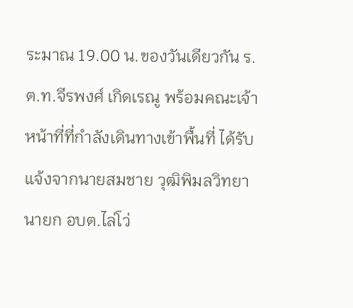ระมาณ 19.00 น.ของวันเดียวกัน ร.ต.ท.จีรพงศ์ เกิดเรณู พร้อมคณะเจ้าหน้าที่ที่กำลังเดินทางเข้าพื้นที่ ได้รับแจ้งจากนายสมชาย วุฒิพิมลวิทยา นายก อบต.ไล่โว่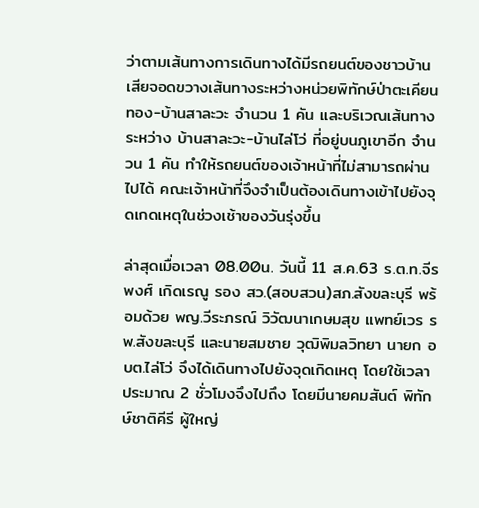ว่าตามเส้นทางการเดินทางได้มีรถยนต์ของชาวบ้านเสียจอดขวางเส้นทางระหว่างหน่วยพิทักษ์ป่าตะเคียนทอง-บ้านสาละวะ จำนวน 1 คัน และบริเวณเส้นทางระหว่าง บ้านสาละวะ-บ้านไล่โว่ ที่อยู่บนภูเขาอีก จำนวน 1 คัน ทำให้รถยนต์ของเจ้าหน้าที่ไม่สามารถผ่านไปได้ คณะเจ้าหน้าที่จึงจำเป็นต้องเดินทางเข้าไปยังจุดเกดเหตุในช่วงเช้าของวันรุ่งขึ้น

ล่าสุดเมื่อเวลา 08.00น. วันนี้ 11 ส.ค.63 ร.ต.ท.จีรพงศ์ เกิดเรณู รอง สว.(สอบสวน)สภ.สังขละบุรี พร้อมด้วย พญ.วีระภรณ์ วิวัฒนาเกษมสุข แพทย์เวร รพ.สังขละบุรี และนายสมชาย วุฒิพิมลวิทยา นายก อบต.ไล่โว่ จึงได้เดินทางไปยังจุดเกิดเหตุ โดยใช้เวลาประมาณ 2 ชั่วโมงจึงไปถึง โดยมีนายคมสันต์ พิทักษ์ชาติคีรี ผู้ใหญ่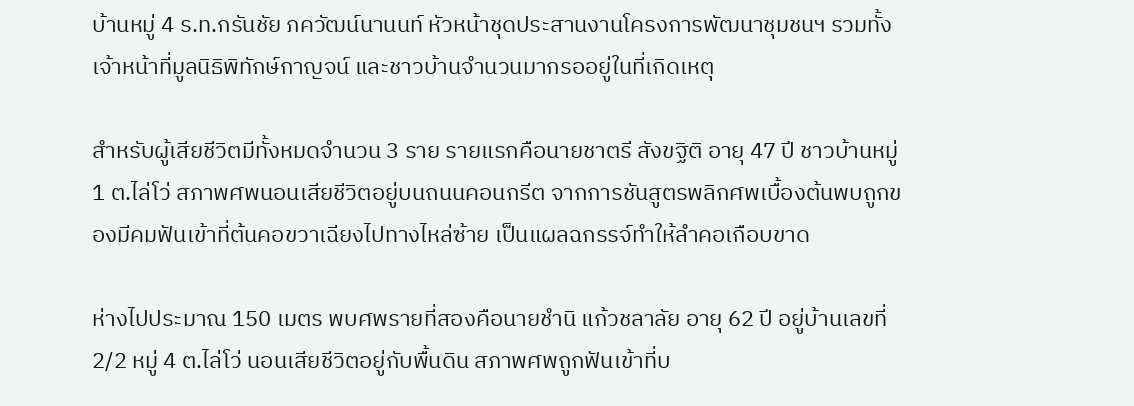บ้านหมู่ 4 ร.ท.กรันชัย ภควัฒน์นานนท์ หัวหน้าชุดประสานงานโครงการพัฒนาชุมชนฯ รวมทั้งเจ้าหน้าที่มูลนิธิพิทักษ์กาญจน์ และชาวบ้านจำนวนมากรออยู่ในที่เกิดเหตุ

สำหรับผู้เสียชีวิตมีทั้งหมดจำนวน 3 ราย รายแรกคือนายชาตรี สังขฐิติ อายุ 47 ปี ชาวบ้านหมู่ 1 ต.ไล่โว่ สภาพศพนอนเสียชีวิตอยู่บนถนนคอนกรีต จากการชันสูตรพลิกศพเบื้องต้นพบถูกของมีคมฟันเข้าที่ต้นคอขวาเฉียงไปทางไหล่ซ้าย เป็นแผลฉกรรจ์ทำให้ลำคอเกือบขาด

ห่างไปประมาณ 150 เมตร พบศพรายที่สองคือนายชำนิ แก้วชลาลัย อายุ 62 ปี อยู่บ้านเลขที่ 2/2 หมู่ 4 ต.ไล่โว่ นอนเสียชีวิตอยู่กับพื้นดิน สภาพศพถูกฟันเข้าที่บ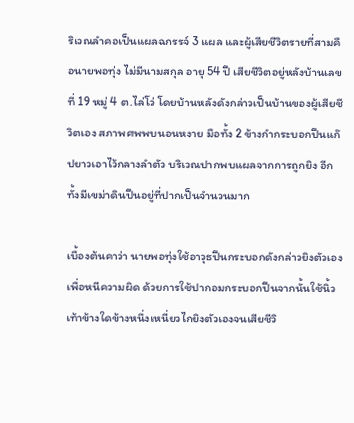ริเวณลำคอเป็นแผลฉกรรจ์ 3 แผล และผู้เสียชีวิตรายที่สามคือนายพอทุ่ง ไม่มีนามสกุล อายุ 54 ปี เสียชีวิตอยู่หลังบ้านเลขที่ 19 หมู่ 4 ต.ไล่โว่ โดยบ้านหลังดังกล่าวเป็นบ้านของผู้เสียชีวิตเอง สภาพศพพบนอนหงาย มือทั้ง 2 ข้างกำกระบอกปืนแก๊ปยาวเอาไว้กลางลำตัว บริเวณปากพบแผลจากการถูกยิง อีกทั้งมีเขม่าดินปืนอยู่ที่ปากเป็นจำนวนมาก

เบื้องต้นคาว่า นายพอทุ่งใช้อาวุธปืนกระบอกดังกล่าวยิงตัวเองเพื่อหนีความผิด ด้วยการใช้ปากอมกระบอกปืนจากนั้นใช้นิ้วเท้าข้างใดข้างหนึ่งเหนี่ยวไกยิงตัวเองจนเสียชีวิ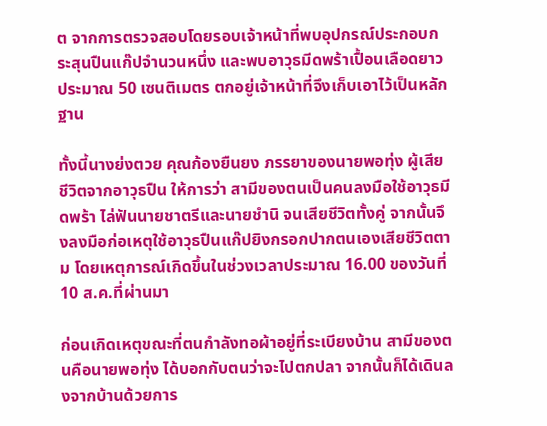ต จากการตรวจสอบโดยรอบเจ้าหน้าที่พบอุปกรณ์ประกอบกระสุนปืนแก๊ปจำนวนหนึ่ง และพบอาวุธมีดพร้าเปื้อนเลือดยาวประมาณ 50 เซนติเมตร ตกอยู่เจ้าหน้าที่จึงเก็บเอาไว้เป็นหลักฐาน

ทั้งนี้นางย่งตวย คุณก้องยืนยง ภรรยาของนายพอทุ่ง ผู้เสียชีวิตจากอาวุธปืน ให้การว่า สามีของตนเป็นคนลงมือใช้อาวุธมีดพร้า ไล่ฟันนายชาตรีและนายชำนิ จนเสียชีวิตทั้งคู่ จากนั้นจึงลงมือก่อเหตุใช้อาวุธปืนแก๊ปยิงกรอกปากตนเองเสียชีวิตตาม โดยเหตุการณ์เกิดขึ้นในช่วงเวลาประมาณ 16.00 ของวันที่ 10 ส.ค.ที่ผ่านมา

ก่อนเกิดเหตุขณะที่ตนกำลังทอผ้าอยู่ที่ระเบียงบ้าน สามีของตนคือนายพอทุ่ง ได้บอกกับตนว่าจะไปตกปลา จากนั้นก็ได้เดินลงจากบ้านด้วยการ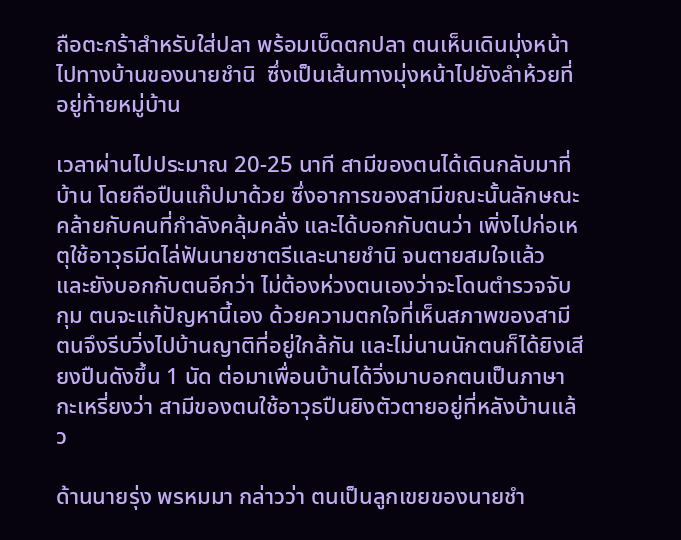ถือตะกร้าสำหรับใส่ปลา พร้อมเบ็ดตกปลา ตนเห็นเดินมุ่งหน้าไปทางบ้านของนายชำนิ  ซึ่งเป็นเส้นทางมุ่งหน้าไปยังลำห้วยที่อยู่ท้ายหมู่บ้าน

เวลาผ่านไปประมาณ 20-25 นาที สามีของตนได้เดินกลับมาที่บ้าน โดยถือปืนแก๊ปมาด้วย ซึ่งอาการของสามีขณะนั้นลักษณะคล้ายกับคนที่กำลังคลุ้มคลั่ง และได้บอกกับตนว่า เพิ่งไปก่อเหตุใช้อาวุธมีดไล่ฟันนายชาตรีและนายชำนิ จนตายสมใจแล้ว และยังบอกกับตนอีกว่า ไม่ต้องห่วงตนเองว่าจะโดนตำรวจจับกุม ตนจะแก้ปัญหานี้เอง ด้วยความตกใจที่เห็นสภาพของสามี ตนจึงรีบวิ่งไปบ้านญาติที่อยู่ใกล้กัน และไม่นานนักตนก็ได้ยิงเสียงปืนดังขึ้น 1 นัด ต่อมาเพื่อนบ้านได้วิ่งมาบอกตนเป็นภาษากะเหรี่ยงว่า สามีของตนใช้อาวุธปืนยิงตัวตายอยู่ที่หลังบ้านแล้ว

ด้านนายรุ่ง พรหมมา กล่าวว่า ตนเป็นลูกเขยของนายชำ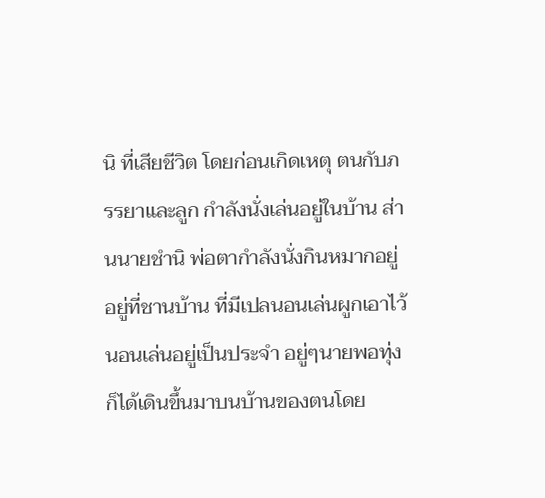นิ ที่เสียชีวิต โดยก่อนเกิดเหตุ ตนกับภรรยาและลูก กำลังนั่งเล่นอยู่ในบ้าน ส่านนายชำนิ พ่อตากำลังนั่งกินหมากอยู่อยู่ที่ชานบ้าน ที่มีเปลนอนเล่นผูกเอาไว้นอนเล่นอยู่เป็นประจำ อยู่ๆนายพอทุ่ง ก็ได้เดินขึ้นมาบนบ้านของตนโดย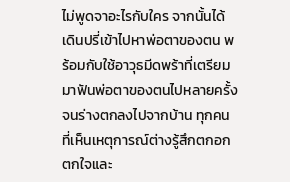ไม่พูดจาอะไรกับใคร จากนั้นได้เดินปรี่เข้าไปหาพ่อตาของตน พร้อมกับใช้อาวุธมีดพร้าที่เตรียมมาฟันพ่อตาของตนไปหลายครั้ง จนร่างตกลงไปจากบ้าน ทุกคนที่เห็นเหตุการณ์ต่างรู้สึกตกอกตกใจและ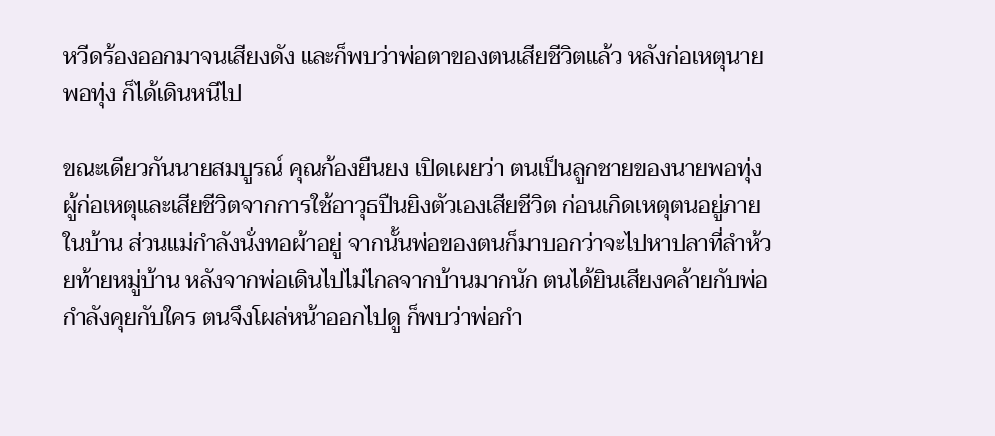หวีดร้องออกมาจนเสียงดัง และก็พบว่าพ่อตาของตนเสียชีวิตแล้ว หลังก่อเหตุนายพอทุ่ง ก็ได้เดินหนีไป

ขณะเดียวกันนายสมบูรณ์ คุณก้องยืนยง เปิดเผยว่า ตนเป็นลูกชายของนายพอทุ่ง ผู้ก่อเหตุและเสียชีวิตจากการใช้อาวุธปืนยิงตัวเองเสียชีวิต ก่อนเกิดเหตุตนอยู่ภายในบ้าน ส่วนแม่กำลังนั่งทอผ้าอยู่ จากนั้นพ่อของตนก็มาบอกว่าจะไปหาปลาที่ลำห้วยท้ายหมู่บ้าน หลังจากพ่อเดินไปไม่ไกลจากบ้านมากนัก ตนได้ยินเสียงคล้ายกับพ่อกำลังคุยกับใคร ตนจึงโผล่หน้าออกไปดู ก็พบว่าพ่อกำ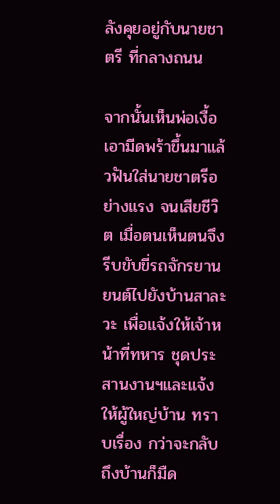ลังคุยอยู่กับนายชาตรี ที่กลางถนน

จากนั้นเห็นพ่อเงื้อเอามีดพร้าขึ้นมาแล้วฟันใส่นายชาตรีอย่างแรง จนเสียชีวิต เมื่อตนเห็นตนจึงรีบขับขี่รถจักรยานยนต์ไปยังบ้านสาละวะ เพื่อแจ้งให้เจ้าหน้าที่ทหาร ชุดประสานงานฯและแจ้งให้ผู้ใหญ่บ้าน ทราบเรื่อง กว่าจะกลับถึงบ้านก็มืด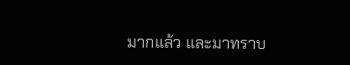มากแล้ว และมาทราบ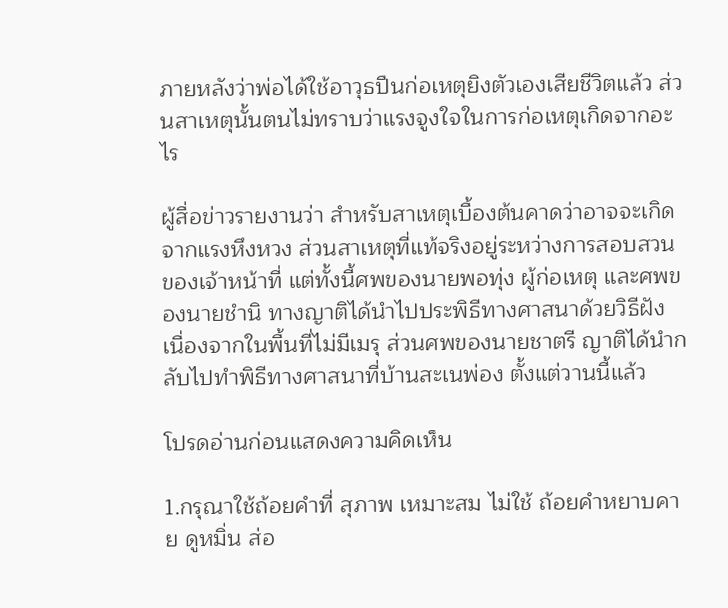ภายหลังว่าพ่อได้ใช้อาวุธปืนก่อเหตุยิงตัวเองเสียชีวิตแล้ว ส่วนสาเหตุนั้นตนไม่ทราบว่าแรงจูงใจในการก่อเหตุเกิดจากอะไร

ผู้สื่อข่าวรายงานว่า สำหรับสาเหตุเบื้องต้นคาดว่าอาจจะเกิดจากแรงหึงหวง ส่วนสาเหตุที่แท้จริงอยู่ระหว่างการสอบสวนของเจ้าหน้าที่ แต่ทั้งนี้ศพของนายพอทุ่ง ผู้ก่อเหตุ และศพของนายชำนิ ทางญาติได้นำไปประพิธีทางศาสนาด้วยวิธีฝัง เนื่องจากในพื้นที่ไม่มีเมรุ ส่วนศพของนายชาตรี ญาติได้นำกลับไปทำพิธีทางศาสนาที่บ้านสะเนพ่อง ตั้งแต่วานนี้แล้ว

โปรดอ่านก่อนแสดงความคิดเห็น

1.กรุณาใช้ถ้อยคำที่ สุภาพ เหมาะสม ไม่ใช้ ถ้อยคำหยาบคาย ดูหมิ่น ส่อ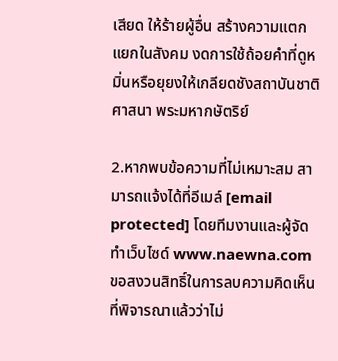เสียด ให้ร้ายผู้อื่น สร้างความแตกแยกในสังคม งดการใช้ถ้อยคำที่ดูหมิ่นหรือยุยงให้เกลียดชังสถาบันชาติ ศาสนา พระมหากษัตริย์

2.หากพบข้อความที่ไม่เหมาะสม สามารถแจ้งได้ที่อีเมล์ [email protected] โดยทีมงานและผู้จัดทำเว็บไซด์ www.naewna.com ขอสงวนสิทธิ์ในการลบความคิดเห็นที่พิจารณาแล้วว่าไม่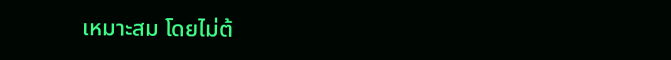เหมาะสม โดยไม่ต้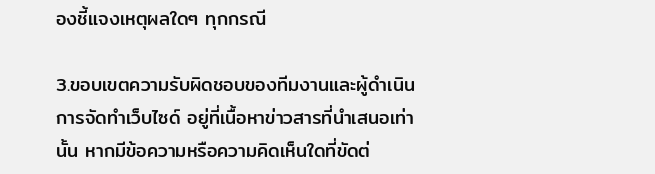องชี้แจงเหตุผลใดๆ ทุกกรณี

3.ขอบเขตความรับผิดชอบของทีมงานและผู้ดำเนินการจัดทำเว็บไซด์ อยู่ที่เนื้อหาข่าวสารที่นำเสนอเท่านั้น หากมีข้อความหรือความคิดเห็นใดที่ขัดต่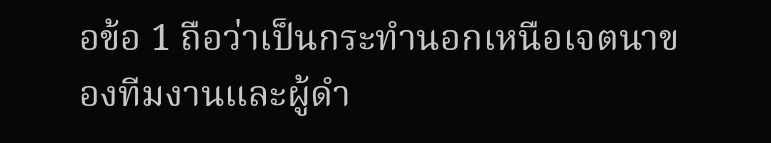อข้อ 1 ถือว่าเป็นกระทำนอกเหนือเจตนาของทีมงานและผู้ดำ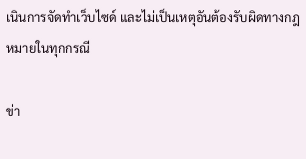เนินการจัดทำเว็บไซด์ และไม่เป็นเหตุอันต้องรับผิดทางกฎหมายในทุกกรณี

ข่า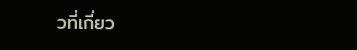วที่เกี่ยว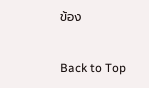ข้อง

Back to Top